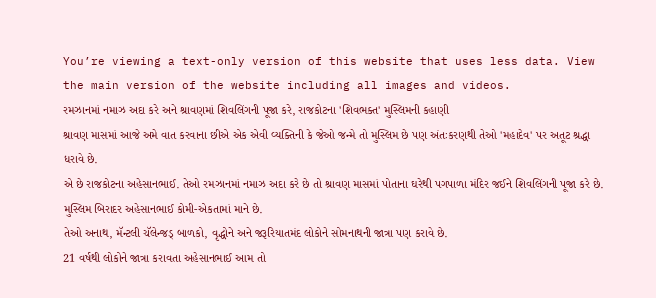You’re viewing a text-only version of this website that uses less data. View the main version of the website including all images and videos.
રમઝાનમાં નમાઝ અદા કરે અને શ્રાવણમાં શિવલિંગની પૂજા કરે, રાજકોટના 'શિવભક્ત' મુસ્લિમની કહાણી
શ્રાવણ માસમાં આજે અમે વાત કરવાના છીએ એક એવી વ્યક્તિની કે જેઓ જન્મે તો મુસ્લિમ છે પણ અંતઃકરણથી તેઓ 'મહાદેવ' પર અતૂટ શ્રદ્ધા ધરાવે છે.
એ છે રાજકોટના અહેસાનભાઈ. તેઓ રમઝાનમાં નમાઝ અદા કરે છે તો શ્રાવણ માસમાં પોતાના ઘરેથી પગપાળા મંદિર જઈને શિવલિંગની પૂજા કરે છે.
મુસ્લિમ બિરાદર અહેસાનભાઈ કોમી-એકતામાં માને છે.
તેઓ અનાથ, મૅન્ટલી ચૅલેન્જડ્ બાળકો, વૃદ્ધોને અને જરૂરિયાતમંદ લોકોને સોમનાથની જાત્રા પણ કરાવે છે.
21 વર્ષથી લોકોને જાત્રા કરાવતા અહેસાનભાઈ આમ તો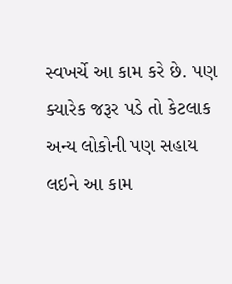સ્વખર્ચે આ કામ કરે છે. પણ ક્યારેક જરૂર પડે તો કેટલાક અન્ય લોકોની પણ સહાય લઇને આ કામ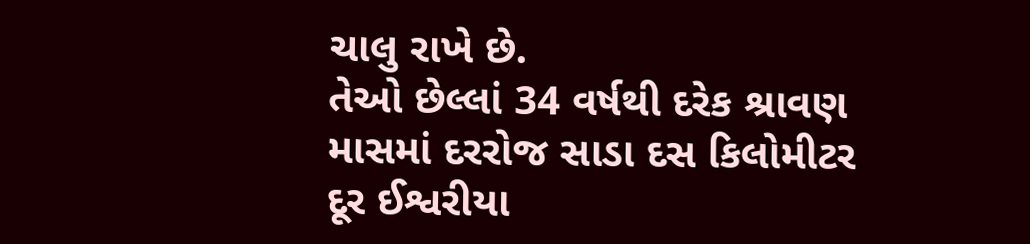ચાલુ રાખે છે.
તેઓ છેલ્લાં 34 વર્ષથી દરેક શ્રાવણ માસમાં દરરોજ સાડા દસ કિલોમીટર દૂર ઈશ્વરીયા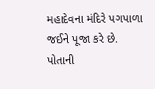મહાદેવના મંદિરે પગપાળા જઈને પૂજા કરે છે.
પોતાની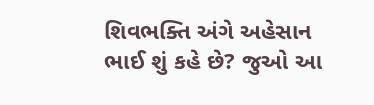શિવભક્તિ અંગે અહેસાન ભાઈ શું કહે છે? જુઓ આ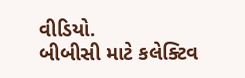વીડિયો.
બીબીસી માટે કલેક્ટિવ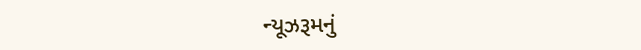ન્યૂઝરૂમનું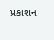પ્રકાશન